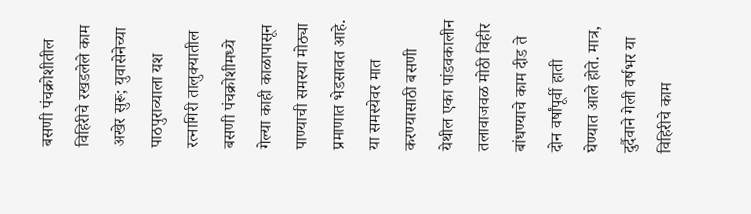बसणी पंचक्रोशीतील विहिरीचे रखडलेले काम अखेर सुरू; युवासेनेच्या पाठपुराव्याला यश
रत्नागिरी तालुक्यातील बसणी पंचक्रोशीमध्ये गेल्या काही काळापासून पाण्याची समस्या मोठ्या प्रमाणात भेडसावत आहे. या समस्येवर मात करण्यासाठी बसणी येथील एका पांडवकालीन तलावाजवळ मोठी विहीर बांधण्याचे काम दीड ते दोन वर्षांपूर्वी हाती घेण्यात आले होते. मात्र, दुर्दैवाने गेली वर्षभर या विहिरीचे काम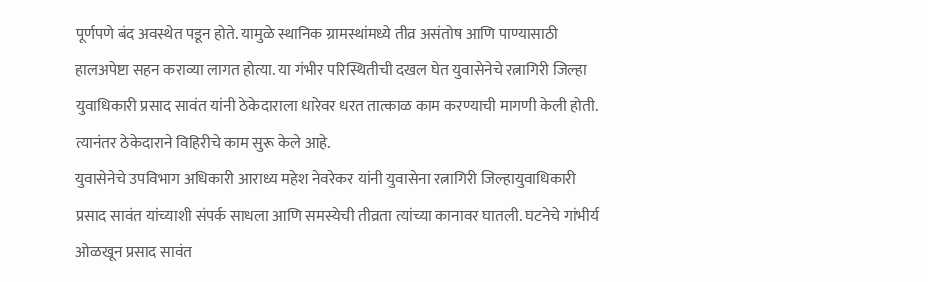पूर्णपणे बंद अवस्थेत पडून होते. यामुळे स्थानिक ग्रामस्थांमध्ये तीव्र असंतोष आणि पाण्यासाठी हालअपेष्टा सहन कराव्या लागत होत्या. या गंभीर परिस्थितीची दखल घेत युवासेनेचे रत्नागिरी जिल्हा युवाधिकारी प्रसाद सावंत यांनी ठेकेदाराला धारेवर धरत तात्काळ काम करण्याची मागणी केली होती. त्यानंतर ठेकेदाराने विहिरीचे काम सुरू केले आहे.
युवासेनेचे उपविभाग अधिकारी आराध्य महेश नेवरेकर यांनी युवासेना रत्नागिरी जिल्हायुवाधिकारी प्रसाद सावंत यांच्याशी संपर्क साधला आणि समस्येची तीव्रता त्यांच्या कानावर घातली. घटनेचे गांभीर्य ओळखून प्रसाद सावंत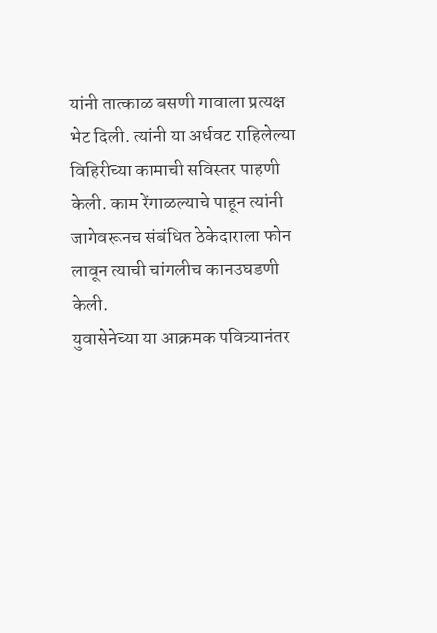यांनी तात्काळ बसणी गावाला प्रत्यक्ष भेट दिली. त्यांनी या अर्धवट राहिलेल्या विहिरीच्या कामाची सविस्तर पाहणी केली. काम रेंगाळल्याचे पाहून त्यांनी जागेवरूनच संबंधित ठेकेदाराला फोन लावून त्याची चांगलीच कानउघडणी केली.
युवासेनेच्या या आक्रमक पवित्र्यानंतर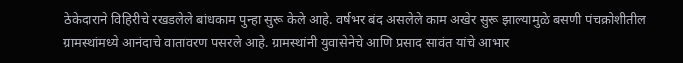ठेकेदाराने विहिरीचे रखडलेले बांधकाम पुन्हा सुरू केले आहे. वर्षभर बंद असलेले काम अखेर सुरू झाल्यामुळे बसणी पंचक्रोशीतील ग्रामस्थांमध्ये आनंदाचे वातावरण पसरले आहे. ग्रामस्थांनी युवासेनेचे आणि प्रसाद सावंत यांचे आभार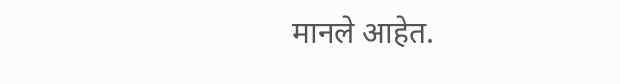मानले आहेत.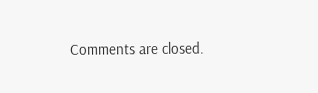Comments are closed.